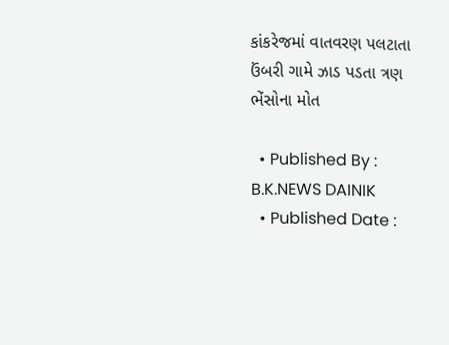કાંકરેજમાં વાતવરણ પલટાતા ઉંબરી ગામે ઝાડ પડતા ત્રણ ભેંસોના મોત

  • Published By : B.K.NEWS DAINIK
  • Published Date :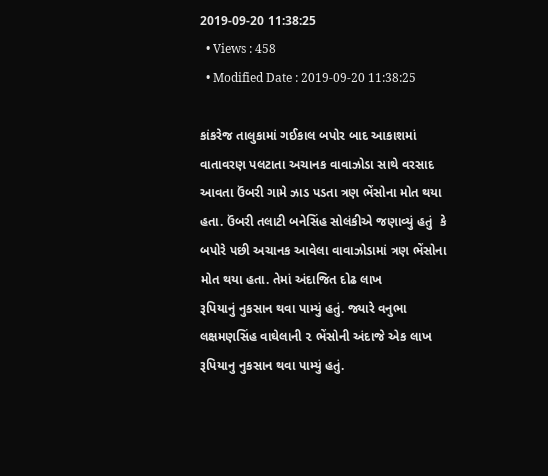2019-09-20 11:38:25
  • Views : 458
  • Modified Date : 2019-09-20 11:38:25

કાંકરેજ તાલુકામાં ગઈકાલ બપોર બાદ આકાશમાં વાતાવરણ પલટાતા અચાનક વાવાઝોડા સાથે વરસાદ આવતા ઉંબરી ગામે ઝાડ પડતા ત્રણ ભેંસોના મોત થયા હતા. ઉંબરી તલાટી બનેસિંહ સોલંકીએ જણાવ્યું હતું  કે બપોરે પછી અચાનક આવેલા વાવાઝોડામાં ત્રણ ભેંસોના મોત થયા હતા. તેમાં અંદાજિત દોઢ લાખ
રૂપિયાનું નુકસાન થવા પામ્યું હતું. જ્યારે વનુભા લક્ષમણસિંહ વાઘેલાની ૨ ભેંસોની અંદાજે એક લાખ રૂપિયાનુ નુકસાન થવા પામ્યું હતું.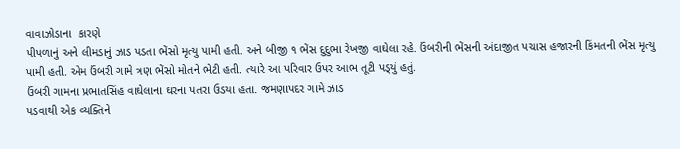વાવાઝોડાના  કારણે
પીપળાનું અને લીમડાનું ઝાડ પડતા ભેંસો મૃત્યુ પામી હતી. અને બીજી ૧ ભેંસ દુદુભા રેખજી વાઘેલા રહે. ઉંબરીની ભેંસની અંદાજીત પચાસ હજારની કિંમતની ભેંસ મૃત્યુ પામી હતી. એમ ઉંબરી ગામે ત્રણ ભેંસો મોતને ભેટી હતી. ત્યારે આ પરિવાર ઉપર આભ તૂટી પડ્‌યું હતું.
ઉંબરી ગામના પ્રભાતસિંહ વાઘેલાના ઘરના પતરા ઉડયા હતા. જમણાપદર ગામે ઝાડ
પડવાથી એક વ્યક્તિને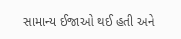સામાન્ય ઈજાઓ થઈ હતી અને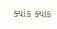ક્યાંક ક્યાંક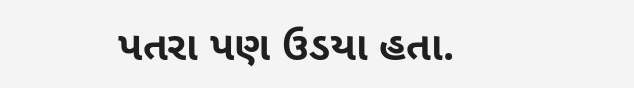પતરા પણ ઉડયા હતા.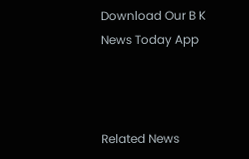Download Our B K News Today App



Related News